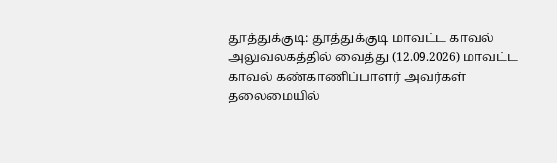தூத்துக்குடி: தூத்துக்குடி மாவட்ட காவல் அலுவலகத்தில் வைத்து (12.09.2026) மாவட்ட காவல் கண்காணிப்பாளர் அவர்கள் தலைமையில்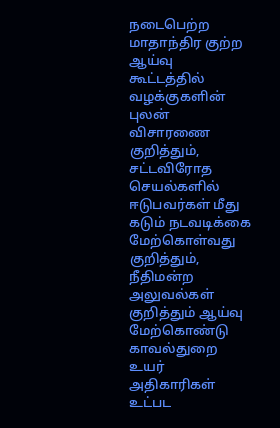நடைபெற்ற மாதாந்திர குற்ற ஆய்வு கூட்டத்தில் வழக்குகளின் புலன் விசாரணை குறித்தும், சட்டவிரோத செயல்களில் ஈடுபவர்கள் மீது கடும் நடவடிக்கை மேற்கொள்வது குறித்தும், நீதிமன்ற அலுவல்கள் குறித்தும் ஆய்வு மேற்கொண்டு காவல்துறை உயர் அதிகாரிகள் உட்பட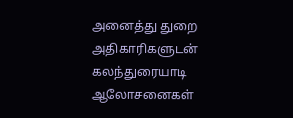அனைத்து துறை அதிகாரிகளுடன் கலந்துரையாடி ஆலோசனைகள்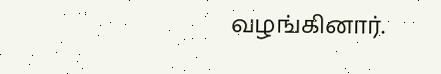வழங்கினார்.